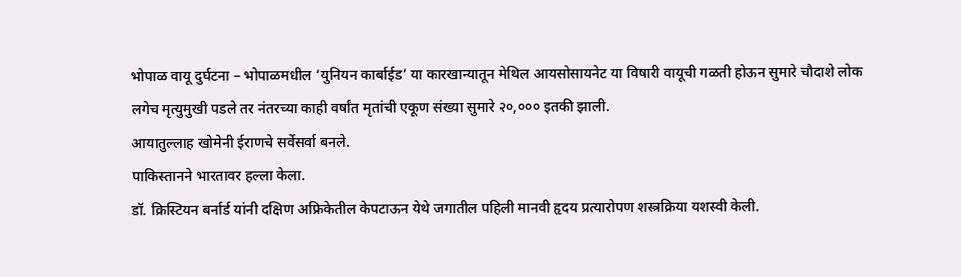भोपाळ वायू दुर्घटना – भोपाळमधील ‘युनियन कार्बाईड’ या कारखान्यातून मेथिल आयसोसायनेट या विषारी वायूची गळती होऊन सुमारे चौदाशे लोक लगेच मृत्युमुखी पडले तर नंतरच्या काही वर्षांत मृतांची एकूण संख्या सुमारे २०,००० इतकी झाली.
आयातुल्लाह खोमेनी ईराणचे सर्वेसर्वा बनले.
पाकिस्तानने भारतावर हल्ला केला.
डॉ. क्रिस्टियन बर्नार्ड यांनी दक्षिण अफ्रिकेतील केपटाऊन येथे जगातील पहिली मानवी हृदय प्रत्यारोपण शस्त्रक्रिया यशस्वी केली.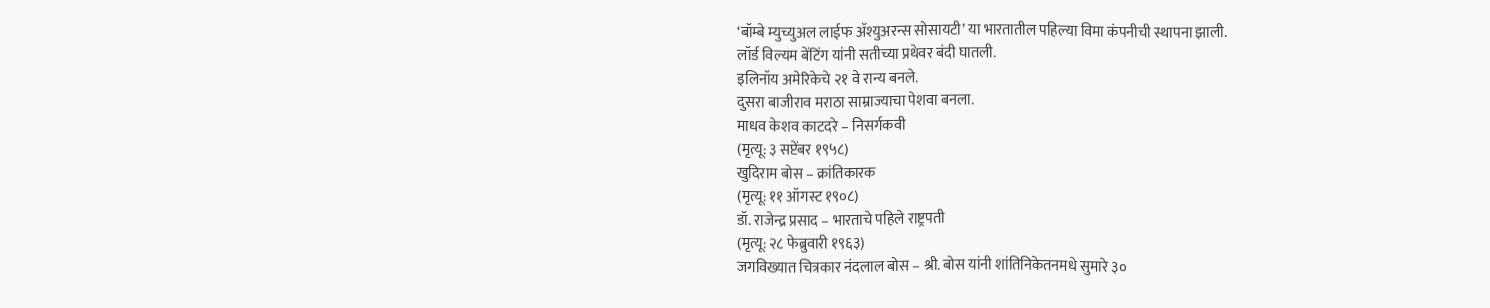‘बॉम्बे म्युच्युअल लाईफ ॲश्युअरन्स सोसायटी’ या भारतातील पहिल्या विमा कंपनीची स्थापना झाली.
लॉर्ड विल्यम बेंटिंग यांनी सतीच्या प्रथेवर बंदी घातली.
इलिनॉय अमेरिकेचे २१ वे रान्य बनले.
दुसरा बाजीराव मराठा साम्राज्याचा पेशवा बनला.
माधव केशव काटदरे – निसर्गकवी
(मृत्यू: ३ सप्टेंबर १९५८)
खुदिराम बोस – क्रांतिकारक
(मृत्यू: ११ ऑगस्ट १९०८)
डॉ. राजेन्द्र प्रसाद – भारताचे पहिले राष्ट्रपती
(मृत्यू: २८ फेब्रुवारी १९६३)
जगविख्यात चित्रकार नंदलाल बोस – श्री. बोस यांनी शांतिनिकेतनमधे सुमारे ३०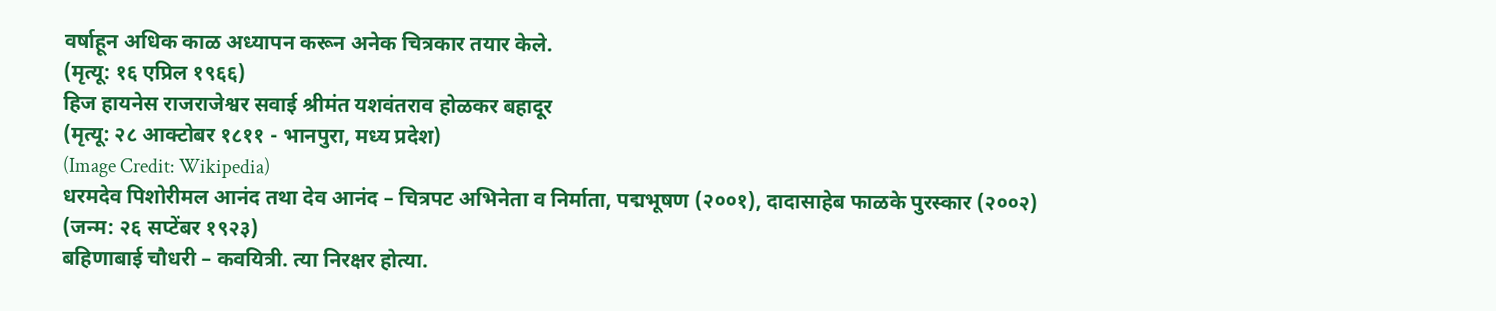वर्षाहून अधिक काळ अध्यापन करून अनेक चित्रकार तयार केले.
(मृत्यू: १६ एप्रिल १९६६)
हिज हायनेस राजराजेश्वर सवाई श्रीमंत यशवंतराव होळकर बहादूर
(मृत्यू: २८ आक्टोबर १८११ - भानपुरा, मध्य प्रदेश)
(Image Credit: Wikipedia)
धरमदेव पिशोरीमल आनंद तथा देव आनंद – चित्रपट अभिनेता व निर्माता, पद्मभूषण (२००१), दादासाहेब फाळके पुरस्कार (२००२)
(जन्म: २६ सप्टेंबर १९२३)
बहिणाबाई चौधरी – कवयित्री. त्या निरक्षर होत्या.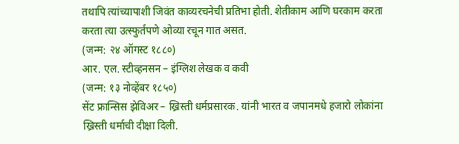तथापि त्यांच्यापाशी जिवंत काव्यरचनेची प्रतिभा होती. शेतीकाम आणि घरकाम करता करता त्या उत्स्फुर्तपणे ओव्या रचून गात असत.
(जन्म: २४ ऑगस्ट १८८०)
आर. एल. स्टीव्हनसन – इंग्लिश लेखक व कवी
(जन्म: १३ नोव्हेंबर १८५०)
सेंट फ्रान्सिस झेविअर – ख्रिस्ती धर्मप्रसारक. यांनी भारत व जपानमधे हजारो लोकांना ख्रिस्ती धर्माची दीक्षा दिली.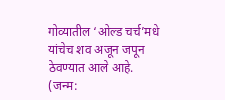गोव्यातील ‘ओल्ड चर्च’मधे यांचेच शव अजून जपून ठेवण्यात आले आहे.
(जन्म: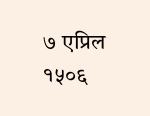७ एप्रिल १५०६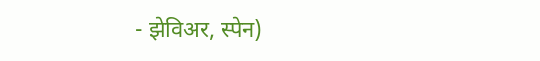- झेविअर, स्पेन)